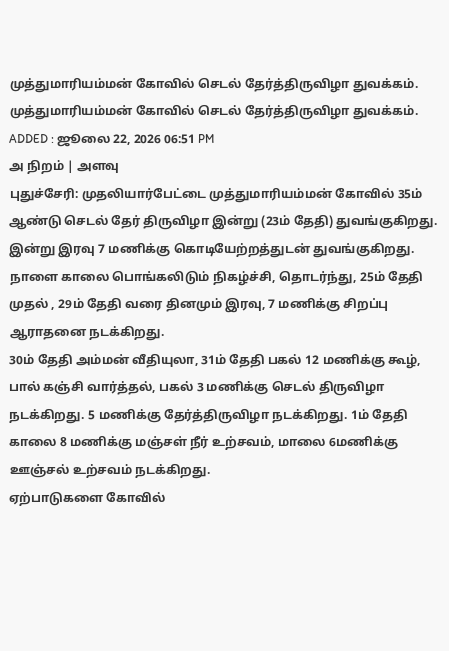முத்துமாரியம்மன் கோவில் செடல் தேர்த்திருவிழா துவக்கம்.
முத்துமாரியம்மன் கோவில் செடல் தேர்த்திருவிழா துவக்கம்.
ADDED : ஜூலை 22, 2026 06:51 PM
அ நிறம் | அளவு
புதுச்சேரி: முதலியார்பேட்டை முத்துமாரியம்மன் கோவில் 35ம் ஆண்டு செடல் தேர் திருவிழா இன்று (23ம் தேதி) துவங்குகிறது.
இன்று இரவு 7 மணிக்கு கொடியேற்றத்துடன் துவங்குகிறது. நாளை காலை பொங்கலிடும் நிகழ்ச்சி, தொடர்ந்து, 25ம் தேதி முதல் , 29ம் தேதி வரை தினமும் இரவு, 7 மணிக்கு சிறப்பு ஆராதனை நடக்கிறது.
30ம் தேதி அம்மன் வீதியுலா, 31ம் தேதி பகல் 12 மணிக்கு கூழ், பால் கஞ்சி வார்த்தல், பகல் 3 மணிக்கு செடல் திருவிழா நடக்கிறது. 5 மணிக்கு தேர்த்திருவிழா நடக்கிறது. 1ம் தேதி காலை 8 மணிக்கு மஞ்சள் நீர் உற்சவம், மாலை 6மணிக்கு ஊஞ்சல் உற்சவம் நடக்கிறது.
ஏற்பாடுகளை கோவில்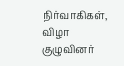நிர்வாகிகள், விழா குழுவினர்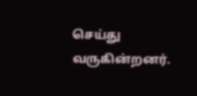செய்து வருகின்றனர்.